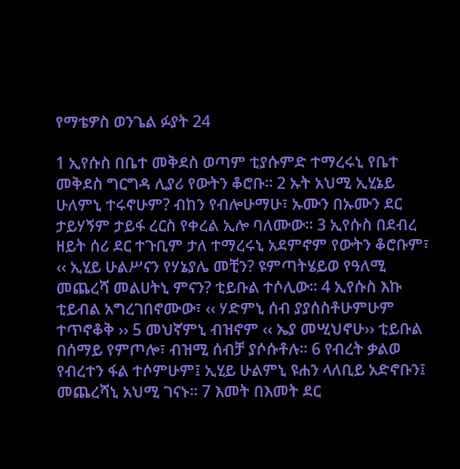የማቴዎስ ወንጌል ፉያት 24

1 ኢየሱስ በቤተ መቅደስ ወጣም ቲያሱምድ ተማረሩኒ የቤተ መቅደስ ግርግዳ ሊያሪ የውትን ቆሮቡ፡፡ 2 ኡት አህሚ ኢሂኔይ ሁለምኒ ተሩኖሁም? ብከን የብሎሁማሁ፣ ኡሙን በኡሙን ደር ታይሃኝም ታይፋ ረርስ የቀረል ኢሎ ባለሙው፡፡ 3 ኢየሱስ በደብረ ዘይት ሰሪ ደር ተጉቢም ታለ ተማረሩኒ አደምኖም የውትን ቆሮቡም፣ ‹‹ ኢሂይ ሁልሥናን የሃኔያሌ መቺን? ዩምጣትሄይወ የዓለሚ መጨረሻ መልሀትኒ ምናን? ቲይቡል ተሶሊው፡፡ 4 ኢየሱስ እኩ ቲይብል አግረገበኖሙው፣ ‹‹ ሃድምኒ ሰብ ያያሰስቶሁምሁም ተጥኖቆቅ ›› 5 መህኛምኒ ብዝኖም ‹‹ ኤያ መሢህኖሁ›› ቲይቡል በሰማይ የምጦሎ፣ ብዝሚ ሰብቻ ያሶሱቶሉ፡፡ 6 የብረት ቃልወ የብረተን ፋል ተሶምሁም፤ ኢሂይ ሁልምኒ ዩሐን ላለቢይ አድኖቡን፤ መጨረሻኒ አህሚ ገናኑ፡፡ 7 እመት በእመት ደር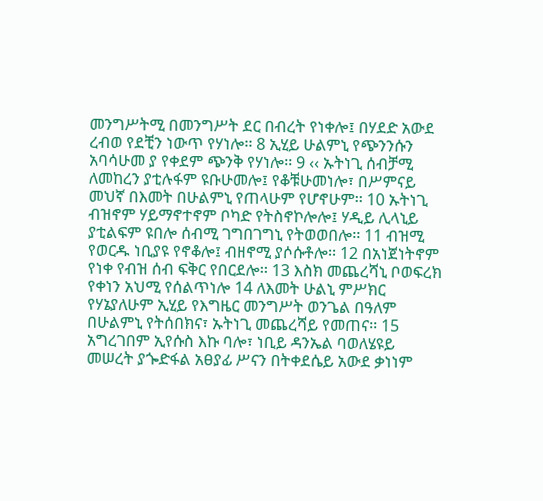መንግሥትሚ በመንግሥት ደር በብረት የነቀሎ፤ በሃደድ አውደ ረብወ የደቺን ነውጥ የሃነሎ፡፡ 8 ኢሂይ ሁልምኒ የጭንንሱን አባሳሁመ ያ የቀደም ጭንቅ የሃነሎ፡፡ 9 ‹‹ ኡትነጊ ሰብቻሚ ለመከረን ያቲሉፋም ዩቡሁመሎ፤ የቆቹሁመነሎ፣ በሥምናይ መህኛ በእመት በሁልምኒ የጠላሁም የሆኖሁም፡፡ 10 ኡትነጊ ብዝኖም ሃይማኖተኖም ቦካድ የትስኖኮሎሎ፤ ሃዲይ ሊላኒይ ያቲልፍም ዩበሎ ሰብሚ ገግበገግኒ የትወወበሎ፡፡ 11 ብዝሚ የወርዱ ነቢያዩ የኖቆሎ፤ ብዘኖሚ ያሶሱቶሎ፡፡ 12 በአነጀነትኖም የነቀ የብዝ ሰብ ፍቅር የበርደሎ፡፡ 13 እስክ መጨረሻኒ ቦወፍረክ የቀነን አህሚ የሰልጥነሎ 14 ለእመት ሁልኒ ምሥክር የሃኔያለሁም ኢሂይ የእግዜር መንግሥት ወንጌል በዓለም በሁልምኒ የትሰበክና፣ ኡትነጊ መጨረሻይ የመጠና፡፡ 15 አግረገበም ኢየሱስ እኩ ባሎ፣ ነቢይ ዳንኤል ባወለሄዩይ መሠረት ያጐድፋል አፀያፊ ሥናን በትቀደሴይ አውደ ቃነነም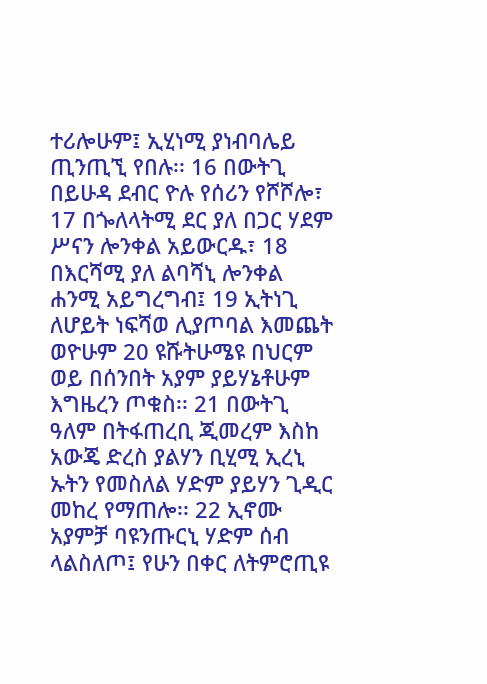ተሪሎሁም፤ ኢሂነሚ ያነብባሌይ ጢንጢኚ የበሉ፡፡ 16 በውትጊ በይሁዳ ደብር ዮሉ የሰሪን የሾሾሎ፣ 17 በጐለላትሚ ደር ያለ በጋር ሃደም ሥናን ሎንቀል አይውርዱ፣ 18 በእርሻሚ ያለ ልባሻኒ ሎንቀል ሐንሚ አይግረግብ፤ 19 ኢትነጊ ለሆይት ነፍሻወ ሊያጦባል እመጨት ወዮሁም 20 ዩሹትሁሜዩ በህርም ወይ በሰንበት አያም ያይሃኔቶሁም እግዜረን ጦቁስ፡፡ 21 በውትጊ ዓለም በትፋጠረቢ ጂመረም እስከ አውጄ ድረስ ያልሃን ቢሂሚ ኢረኒ ኡትን የመስለል ሃድም ያይሃን ጊዲር መከረ የማጠሎ፡፡ 22 ኢኖሙ አያምቻ ባዩንጡርኒ ሃድም ሰብ ላልስለጦ፤ የሁን በቀር ለትምሮጢዩ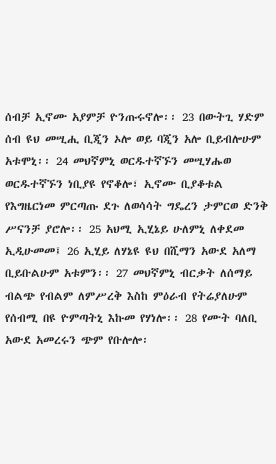ሰብቻ ኢኖሙ አያምቻ ዮንጡሩኖሎ፡፡ 23 በውትጊ ሃድም ሰብ ዩህ መሢሒ ቢጂን ኦሎ ወይ ባጂን አሎ ቢይብሎሁም አቱሞኒ፡፡ 24 መህኛምኒ ወርዱተኛኙን መሢሃሑወ ወርዱተኛኙን ነቢያዩ የኖቆሎ፣ ኢኖሙ ቢያቆቱል የእግዜርነመ ምርጣጡ ደጉ ለወሳሳት ግዴረን ታምርወ ድንቅ ሥናንቻ ያሮሎ፡፡ 25 አህሚ ኢሂኔይ ሁለምኒ ለቀደመ ኢዲሁመመ፤ 26 ኢሂይ ለሃኔዩ ዩህ በሺማን አውደ አለማ ቢይቡልሁም አቱምን፡፡ 27 መህኛምኒ ብርቃት ለሰማይ ብልጭ የብልም ለምሥረቅ እስከ ምዕራብ የትሬያለሁም የሰብሚ በዩ ዮምጣትኒ እኩመ የሃነሎ፡፡ 28 የሙት ባለቢ አውደ አመረሩን ጭም የቡሎሎ፡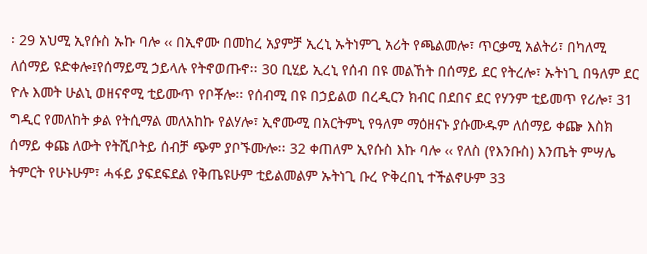፡ 29 አህሚ ኢየሱስ ኡኩ ባሎ ‹‹ በኢኖሙ በመከረ አያምቻ ኢረኒ ኡትነምጊ አሪት የጫልመሎ፣ ጥርቃሚ አልትሪ፣ በካለሚ ለሰማይ ዩድቀሎ፤የሰማይሚ ኃይላሉ የትኖወጡኖ፡፡ 30 ቢሂይ ኢረኒ የሰብ በዩ መልኸት በሰማይ ደር የትረሎ፣ ኡትነጊ በዓለም ደር ዮሉ እመት ሁልኒ ወዘናኖሚ ቲይሙጥ የቦቾሎ፡፡ የሰብሚ በዩ በኃይልወ በረዲርን ክብር በደበና ደር የሃንም ቲይመጥ የሪሎ፣ 31 ግዲር የመለከት ቃል የትሲማል መለአከኩ የልሃሎ፣ ኢኖሙሚ በአርትምኒ የዓለም ማዕዘናኑ ያሱሙዱም ለሰማይ ቀጬ እስክ ሰማይ ቀጩ ለውት የትሺቦትይ ሰብቻ ጭም ያቦኙሙሎ፡፡ 32 ቀጠለም ኢየሱስ እኩ ባሎ ‹‹ የለስ (የእንቡስ) እንጤት ምሣሌ ትምርት የሁኑሁም፣ ሓፋይ ያፍደፍደል የቅጤዩሁም ቲይልመልም ኡትነጊ ቡረ ዮቅረበኒ ተችልኖሁም 33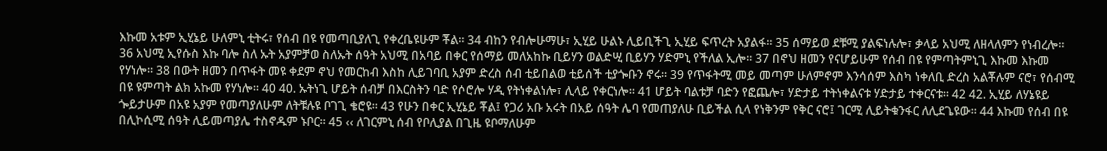እኩመ አቱም ኢሂኔይ ሁለምኒ ቲትሩ፣ የሰብ በዩ የመጣቢያለጊ የቀረቤዩሁም ቾል፡፡ 34 ብከን የብሎሁማሁ፣ ኢሂይ ሁልኑ ሊይቢችጊ ኢሂይ ፍጥረት አያልፋ፡፡ 35 ሰማይወ ደቹሚ ያልፍነሉሎ፣ ቃላይ አህሚ ለዘላለምን የነብረሎ፡፡ 36 አህሚ ኢየሱስ እኩ ባሎ ስለ ኡት አያምቻወ ስለኡት ሰዓት አህሚ በአባይ በቀር የሰማይ መለአከኩ ቢይሃን ወልድሢ ቢይሃን ሃድምኒ የችለል ኢሎ፡፡ 37 በኖህ ዘመን የናሆይሁም የሰብ በዩ የምጣትምኒጊ እኩመ እኩመ የሃነሎ፡፡ 38 በውት ዘመን በጥፋት መዩ ቀደም ኖህ የመርከብ እስከ ሊይገባቢ አያም ድረስ ሰብ ቲይበልወ ቲይሰች ቲያጐቡን ኖሩ፡፡ 39 የጥፋትሚ መይ መጣም ሁለምኖም እንሳሰም እስካ ነቀለቢ ድረስ አልቾሉም ናሮ፣ የሰብሚ በዩ ዩምጣት ልክ አኩመ የሃነሎ፡፡ 40 40. ኡትነጊ ሆይት ሰብቻ በእርስትን ባድ የሶሮሎ ሃዲ የትነቀልነሎ፣ ሊላይ የቀርነሎ፡፡ 41 ሆይት ባልቱቻ ባድን የፎጨሎ፣ ሃድታይ ተትነቀልናቱ ሃድታይ ተቀርናቱ፡፡ 42 42. ኢሂይ ለሃኔዩይ ጐይታሁም በአዩ አያም የመጣያለሁም ለትቹሉዩ ቦገጊ ቄሮዩ፡፡ 43 የሁን በቀር ኢሂኔይ ቾል፤ የጋሪ አቡ አሩት በአይ ሰዓት ሌባ የመጠያለሁ ቢይችል ሲላ የነቅንም የቅር ናሮ፤ ገርሚ ሊይትቁንፋር ለሊደጌዩው፡፡ 44 እኩመ የሰብ በዩ በሊኮሲሚ ሰዓት ሊይመጣያሌ ተስኖዱም ኑቦር፡፡ 45 ‹‹ ለገርምኒ ሰብ የቦሊያል በጊዜ ዩቦማለሁም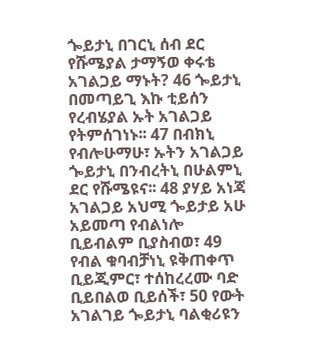ጐይታኒ በገርኒ ሰብ ደር የሹሜያል ታማኝወ ቀሩቴ አገልጋይ ማኑት? 46 ጐይታኒ በመጣይጊ እኩ ቲይሰን የረብሄያል ኡት አገልጋይ የትምሰገነኑ፡፡ 47 በብክኒ የብሎሁማሁ፣ ኡትን አገልጋይ ጐይታኒ በንብረትኒ በሁልምኒ ደር የሹሜዩና፡፡ 48 ያሃይ አነጃ አገልጋይ አህሚ ጐይታይ አሁ አይመጣ የብልነሎ ቢይብልም ቢያስብወ፣ 49 የብል ቁባብቻነኒ ዩቅጠቀጥ ቢይጂምር፣ ተሰከረረሙ ባድ ቢይበልወ ቢይሰች፣ 50 የውት አገልገይ ጐይታኒ ባልቂሪዩን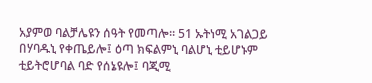አያምወ ባልቻሌዩን ሰዓት የመጣሎ፡፡ 51 ኡትነሚ አገልጋይ በሃባዱኒ የቀጤይሎ፤ ዕጣ ክፍልምኒ ባልሆኒ ቲይሆኑም ቲይትሮሆባል ባድ የሰኔዩሎ፤ ባጂሚ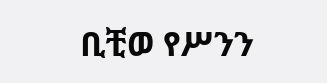ቢቺወ የሥንን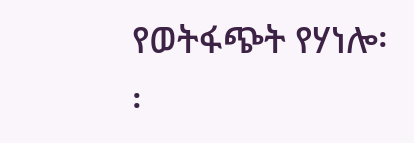የወትፋጭት የሃነሎ፡፡